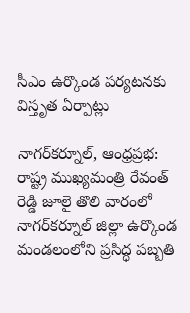సీఎం ఉర్కొండ పర్యటనకు విస్తృత ఏర్పాట్లు

నాగర్‌కర్నూల్, ఆంధ్రప్రభ: రాష్ట్ర ముఖ్యమంత్రి రేవంత్ రెడ్డి జూలై తొలి వారంలో నాగర్‌కర్నూల్ జిల్లా ఉర్కొండ మండలంలోని ప్రసిద్ధ పబ్బతి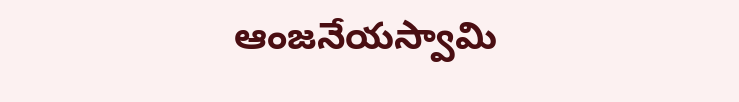ఆంజనేయస్వామి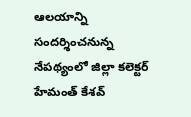ఆలయాన్ని సందర్శించనున్న నేపథ్యంలో జిల్లా కలెక్టర్ హేమంత్ కేశవ్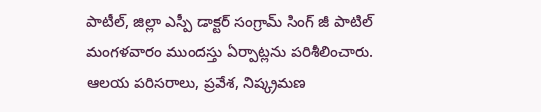పాటీల్, జిల్లా ఎస్పీ డాక్టర్ సంగ్రామ్ సింగ్ జీ పాటిల్ మంగళవారం ముందస్తు ఏర్పాట్లను పరిశీలించారు. ఆలయ పరిసరాలు, ప్రవేశ, నిష్క్రమణ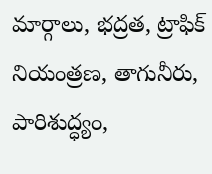మార్గాలు, భద్రత, ట్రాఫిక్ నియంత్రణ, తాగునీరు, పారిశుద్ధ్యం,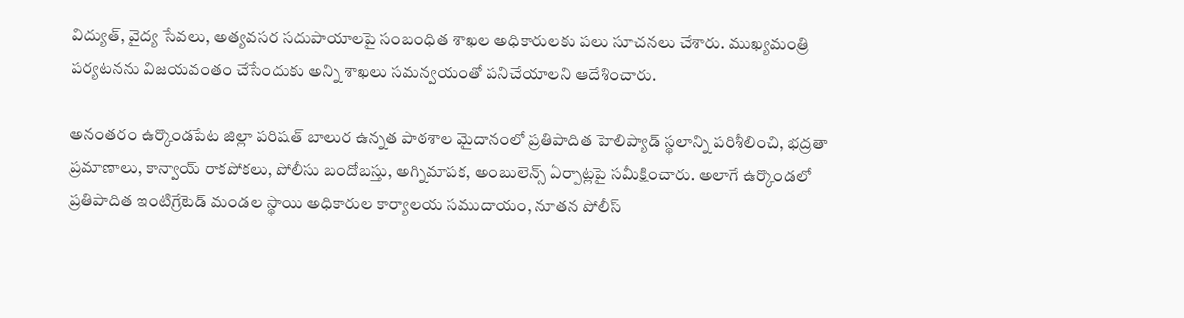విద్యుత్, వైద్య సేవలు, అత్యవసర సదుపాయాలపై సంబంధిత శాఖల అధికారులకు పలు సూచనలు చేశారు. ముఖ్యమంత్రి పర్యటనను విజయవంతం చేసేందుకు అన్ని శాఖలు సమన్వయంతో పనిచేయాలని ఆదేశించారు.

అనంతరం ఉర్కొండపేట జిల్లా పరిషత్ బాలుర ఉన్నత పాఠశాల మైదానంలో ప్రతిపాదిత హెలిప్యాడ్ స్థలాన్ని పరిశీలించి, భద్రతా ప్రమాణాలు, కాన్వాయ్ రాకపోకలు, పోలీసు బందోబస్తు, అగ్నిమాపక, అంబులెన్స్ ఏర్పాట్లపై సమీక్షించారు. అలాగే ఉర్కొండలో ప్రతిపాదిత ఇంటిగ్రేటెడ్ మండల స్థాయి అధికారుల కార్యాలయ సముదాయం, నూతన పోలీస్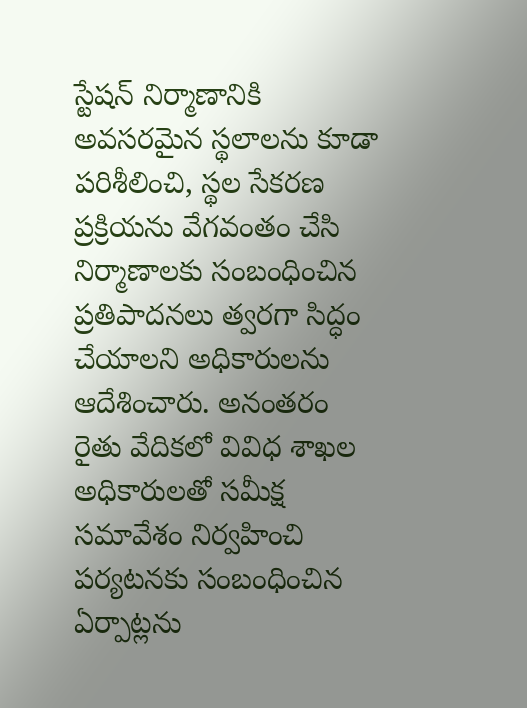స్టేషన్ నిర్మాణానికి అవసరమైన స్థలాలను కూడా పరిశీలించి, స్థల సేకరణ ప్రక్రియను వేగవంతం చేసి నిర్మాణాలకు సంబంధించిన ప్రతిపాదనలు త్వరగా సిద్ధం చేయాలని అధికారులను ఆదేశించారు. అనంతరం రైతు వేదికలో వివిధ శాఖల అధికారులతో సమీక్ష సమావేశం నిర్వహించి పర్యటనకు సంబంధించిన ఏర్పాట్లను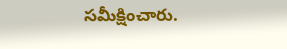సమీక్షించారు.